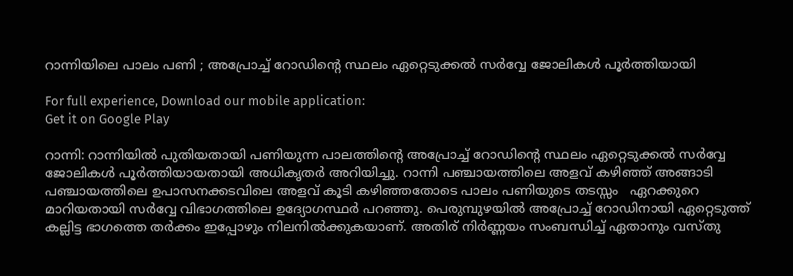റാന്നിയിലെ പാലം പണി ; അപ്രോച്ച് റോഡിന്റെ സ്ഥലം ഏറ്റെടുക്കൽ സർവ്വേ ജോലികൾ പൂർത്തിയായി

For full experience, Download our mobile application:
Get it on Google Play

റാന്നി: റാന്നിയിൽ പുതിയതായി പണിയുന്ന പാലത്തിന്റെ അപ്രോച്ച് റോഡിന്റെ സ്ഥലം ഏറ്റെടുക്കൽ സർവ്വേ ജോലികൾ പൂർത്തിയായതായി അധികൃതർ അറിയിച്ചു. റാന്നി പഞ്ചായത്തിലെ അളവ് കഴിഞ്ഞ് അങ്ങാടി പഞ്ചായത്തിലെ ഉപാസനക്കടവിലെ അളവ് കൂടി കഴിഞ്ഞതോടെ പാലം പണിയുടെ തടസ്സം   ഏറക്കുറെ മാറിയതായി സർവ്വേ വിഭാഗത്തിലെ ഉദ്യോഗസ്ഥർ പറഞ്ഞു. പെരുമ്പുഴയിൽ അപ്രോച്ച് റോഡിനായി ഏറ്റെടുത്ത് കല്ലിട്ട ഭാഗത്തെ തര്‍ക്കം ഇപ്പോഴും നിലനില്‍ക്കുകയാണ്. അതിര് നിർണ്ണയം സംബന്ധിച്ച് ഏതാനും വസ്തു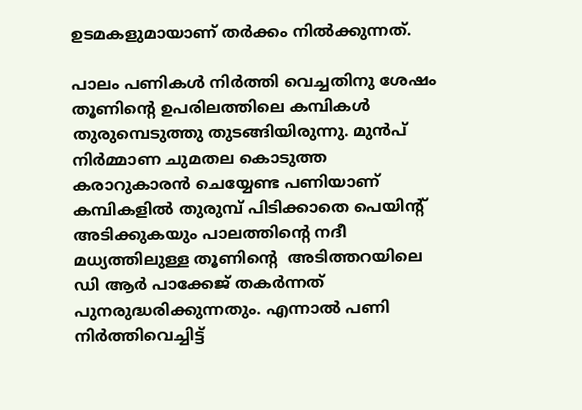ഉടമകളുമായാണ് തര്‍ക്കം നില്‍ക്കുന്നത്.

പാലം പണികൾ നിർത്തി വെച്ചതിനു ശേഷം തൂണിന്റെ ഉപരിലത്തിലെ കമ്പികൾ തുരുമ്പെടുത്തു തുടങ്ങിയിരുന്നു. മുൻപ് നിർമ്മാണ ചുമതല കൊടുത്ത കരാറുകാരൻ ചെയ്യേണ്ട പണിയാണ് കമ്പികളിൽ തുരുമ്പ് പിടിക്കാതെ പെയിന്റ് അടിക്കുകയും പാലത്തിന്റെ നദീ മധ്യത്തിലുള്ള തൂണിന്റെ  അടിത്തറയിലെ ഡി ആർ പാക്കേജ് തകർന്നത് പുനരുദ്ധരിക്കുന്നതും. എന്നാൽ പണി നിർത്തിവെച്ചിട്ട്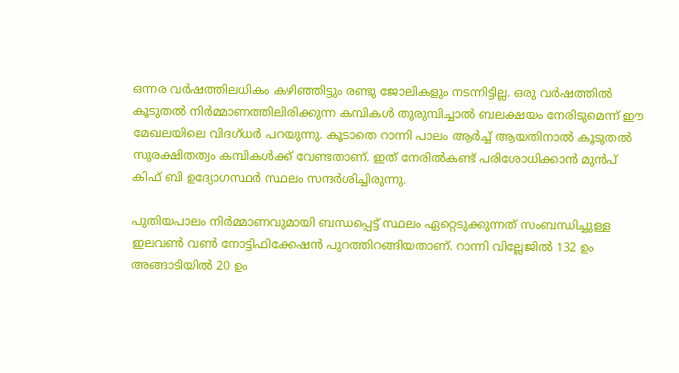ഒന്നര വർഷത്തിലധികം കഴിഞ്ഞിട്ടും രണ്ടു ജോലികളും നടന്നിട്ടില്ല. ഒരു വർഷത്തിൽ കൂടുതൽ നിർമ്മാണത്തിലിരിക്കുന്ന കമ്പികൾ തുരുമ്പിച്ചാൽ ബലക്ഷയം നേരിടുമെന്ന് ഈ മേഖലയിലെ വിദഗ്ധർ പറയുന്നു. കൂടാതെ റാന്നി പാലം ആർച്ച് ആയതിനാൽ കൂടുതൽ സുരക്ഷിതത്വം കമ്പികൾക്ക് വേണ്ടതാണ്. ഇത് നേരിൽകണ്ട് പരിശോധിക്കാൻ മുൻപ് കിഫ് ബി ഉദ്യോഗസ്ഥർ സ്ഥലം സന്ദർശിച്ചിരുന്നു.

പുതിയപാലം നിർമ്മാണവുമായി ബന്ധപ്പെട്ട് സ്ഥലം ഏറ്റെടുക്കുന്നത് സംബന്ധിച്ചുള്ള ഇലവൺ വൺ നോട്ടിഫിക്കേഷൻ പുറത്തിറങ്ങിയതാണ്. റാന്നി വില്ലേജിൽ 132 ഉം അങ്ങാടിയിൽ 20 ഉം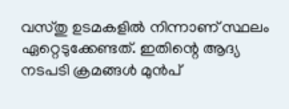വസ്തു ഉടമകളിൽ നിന്നാണ് സ്ഥലം ഏറ്റെടുക്കേണ്ടത്. ഇതിന്റെ ആദ്യ നടപടി ക്രമങ്ങൾ മുൻപ്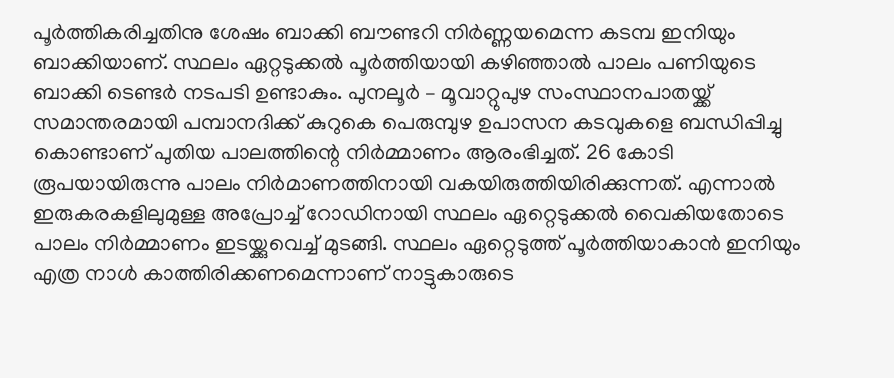പൂർത്തികരിച്ചതിനു ശേഷം ബാക്കി ബൗണ്ടറി നിർണ്ണയമെന്ന കടമ്പ ഇനിയും ബാക്കിയാണ്. സ്ഥലം ഏറ്റടുക്കൽ പൂർത്തിയായി കഴിഞ്ഞാൽ പാലം പണിയുടെ ബാക്കി ടെണ്ടർ നടപടി ഉണ്ടാകും. പുനലൂർ – മൂവാറ്റുപുഴ സംസ്ഥാനപാതയ്ക്ക് സമാന്തരമായി പമ്പാനദിക്ക് കുറുകെ പെരുമ്പുഴ ഉപാസന കടവുകളെ ബന്ധിപ്പിച്ചു കൊണ്ടാണ് പുതിയ പാലത്തിന്റെ നിർമ്മാണം ആരംഭിച്ചത്. 26 കോടി രൂപയായിരുന്നു പാലം നിർമാണത്തിനായി വകയിരുത്തിയിരിക്കുന്നത്. എന്നാൽ ഇരുകരകളിലുമുള്ള അപ്രോച്ച് റോഡിനായി സ്ഥലം ഏറ്റെടുക്കൽ വൈകിയതോടെ പാലം നിർമ്മാണം ഇടയ്ക്കുവെച്ച് മുടങ്ങി. സ്ഥലം ഏറ്റെടുത്ത് പൂർത്തിയാകാൻ ഇനിയും എത്ര നാൾ കാത്തിരിക്കണമെന്നാണ് നാട്ടുകാരുടെ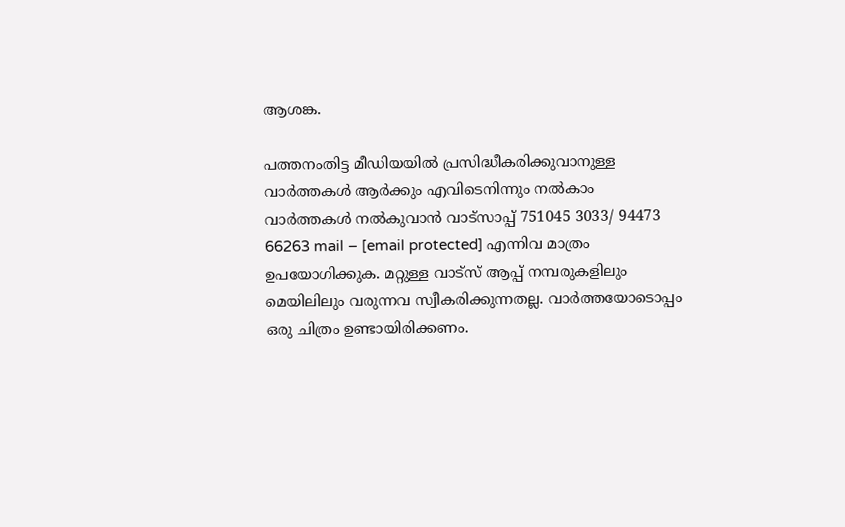ആശങ്ക.

പത്തനംതിട്ട മീഡിയയില്‍ പ്രസിദ്ധീകരിക്കുവാനുള്ള വാര്‍ത്തകള്‍ ആര്‍ക്കും എവിടെനിന്നും നല്‍കാം
വാര്‍ത്തകള്‍ നല്‍കുവാന്‍ വാട്സാപ്പ് 751045 3033/ 94473 66263 mail – [email protected] എന്നിവ മാത്രം ഉപയോഗിക്കുക. മറ്റുള്ള വാട്സ് ആപ്പ് നമ്പരുകളിലും മെയിലിലും വരുന്നവ സ്വീകരിക്കുന്നതല്ല. വാര്‍ത്തയോടൊപ്പം ഒരു ചിത്രം ഉണ്ടായിരിക്കണം.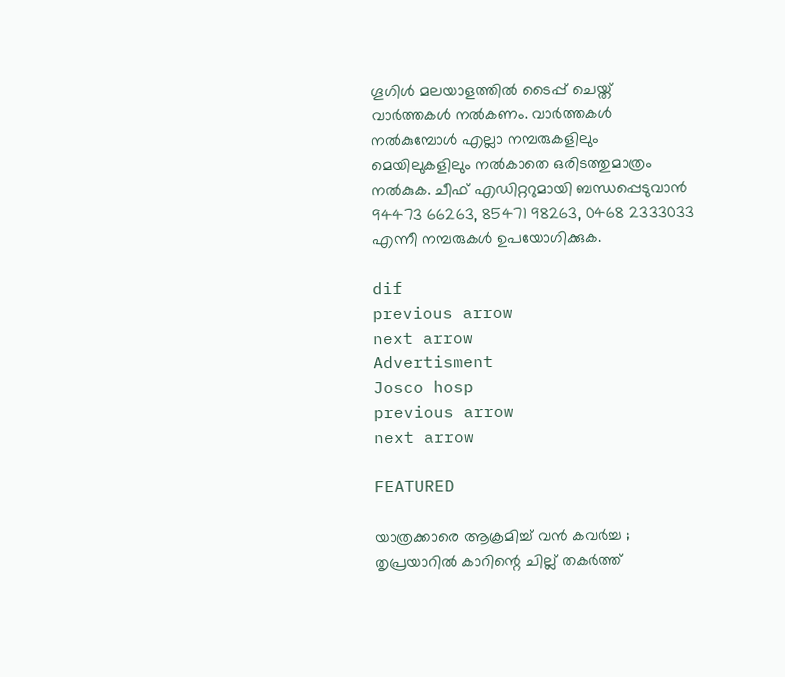ഗൂഗിള്‍ മലയാളത്തില്‍ ടൈപ്പ് ചെയ്ത് വാര്‍ത്തകള്‍ നല്‍കണം. വാര്‍ത്തകള്‍ നല്‍കുമ്പോള്‍ എല്ലാ നമ്പരുകളിലും മെയിലുകളിലും നല്‍കാതെ ഒരിടത്തുമാത്രം നല്‍കുക. ചീഫ് എഡിറ്ററുമായി ബന്ധപ്പെടുവാന്‍  94473 66263, 85471 98263, 0468 2333033 എന്നീ നമ്പരുകള്‍ ഉപയോഗിക്കുക.

dif
previous arrow
next arrow
Advertisment
Josco hosp
previous arrow
next arrow

FEATURED

യാത്രക്കാരെ ആക്രമിച്ച് വൻ കവർച്ച ; തൃപ്രയാറിൽ കാറിന്റെ ചില്ല് തകർത്ത്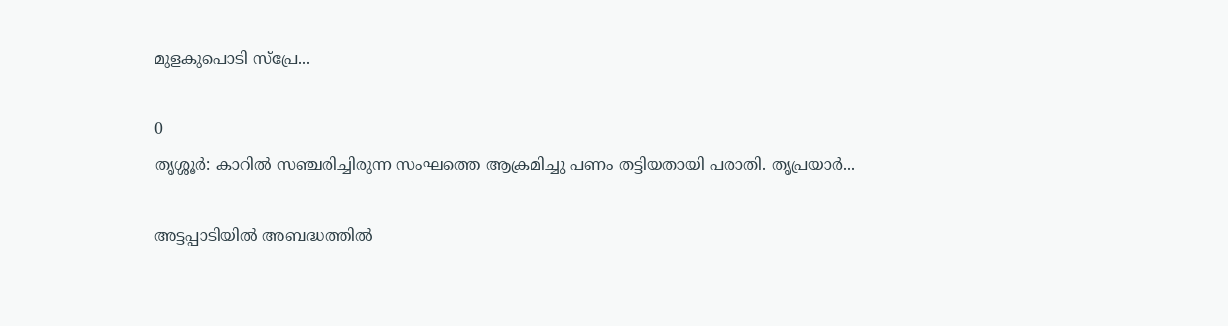മുളകുപൊടി സ്പ്രേ...

0
തൃശ്ശൂർ: കാറിൽ സഞ്ചരിച്ചിരുന്ന സംഘത്തെ ആക്രമിച്ചു പണം തട്ടിയതായി പരാതി. തൃപ്രയാര്‍...

അട്ടപ്പാടിയിൽ അബദ്ധത്തിൽ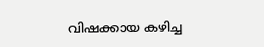വിഷക്കായ കഴിച്ച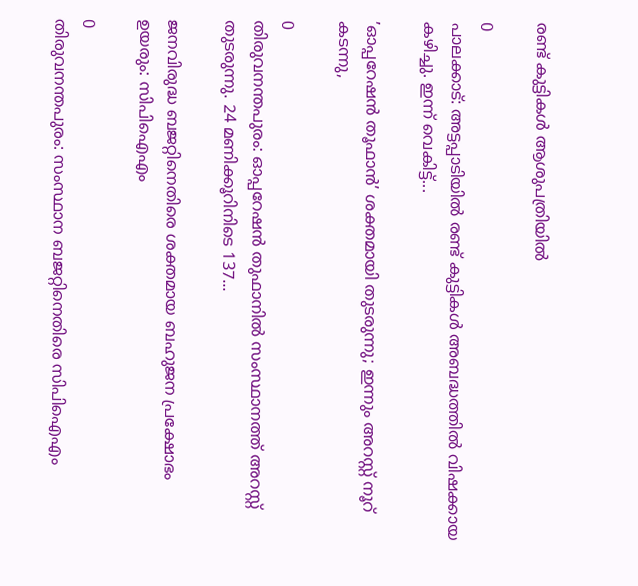രണ്ട് കുട്ടികൾ ആശുപത്രിയിൽ

0
പാലക്കാട്: അട്ടപ്പാടിയില്‍ രണ്ട് കുട്ടികള്‍ അബദ്ധത്തില്‍ വിഷക്കായ കഴിച്ചു. ഇന്ന് വെകിട്ട്...

’ഓപ്പറേഷൻ തൂഫാൻ’ ശക്തമായി തുടരുന്നു; ഇന്നും അറസ്റ്റ് നൂറ് കടന്നു,

0
തിരുവനന്തപുരം: ഓപ്പറേഷന്‍ തുഫാനില്‍ സംസ്ഥാനത്ത് അറസ്റ്റ് തുടരുന്നു. 24 മണിക്കൂറിനിടെ 137...

ജനവിരുദ്ധ ബജറ്റിനെതിരെ ശക്തമായ ബഹുജന പ്രക്ഷോഭം ഉയരും: സിപിഐഎം

0
തിരുവനന്തപുരം: സംസ്ഥാന ബജറ്റിനെതിരെ സിപിഐഎം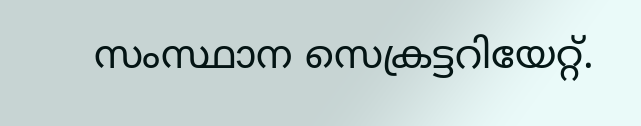സംസ്ഥാന സെക്രട്ടറിയേറ്റ്.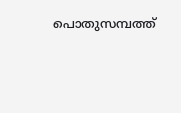പൊതുസമ്പത്ത്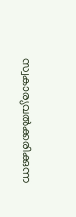സ്വകാര്യവല്‍ക്കരിക്കുന്ന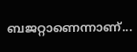ബജറ്റാണെന്നാണ്...